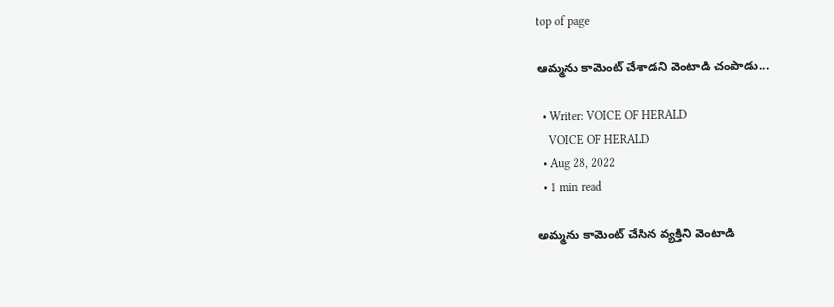top of page

ఆమ్మను కామెంట్ చేశాడని వెంటాడి చంపాడు...

  • Writer: VOICE OF HERALD
    VOICE OF HERALD
  • Aug 28, 2022
  • 1 min read

అమ్మను కామెంట్ చేసిన వ్యక్తిని వెంటాడి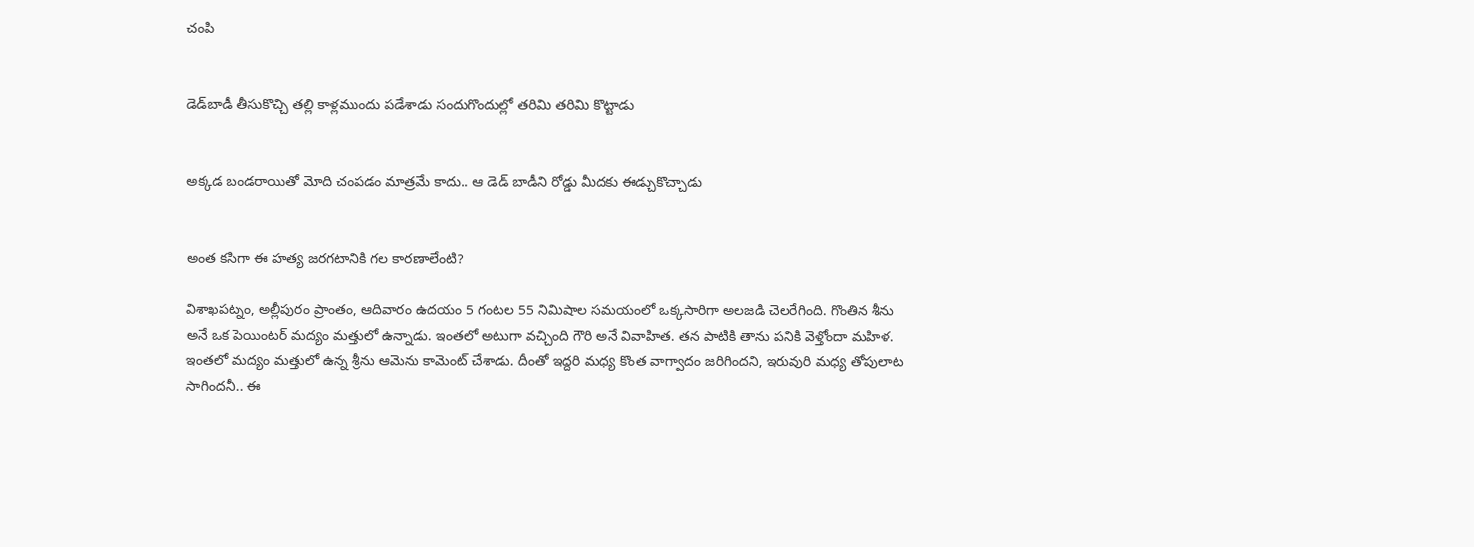చంపి


డెడ్‌బాడీ తీసుకొచ్చి తల్లి కాళ్లముందు పడేశాడు సందుగొందుల్లో తరిమి తరిమి కొట్టాడు


అక్కడ బండరాయితో మోది చంపడం మాత్రమే కాదు.. ఆ డెడ్ బాడీని రోడ్డు మీదకు ఈడ్చుకొచ్చాడు


అంత కసిగా ఈ హత్య జరగటానికి గల కారణాలేంటి?

విశాఖపట్నం, అల్లీపురం ప్రాంతం, ఆదివారం ఉదయం 5 గంటల 55 నిమిషాల సమయంలో ఒక్కసారిగా అలజడి చెలరేగింది. గొంతిన శీను అనే ఒక పెయింటర్ మద్యం మత్తులో ఉన్నాడు. ఇంతలో అటుగా వచ్చింది గౌరి అనే వివాహిత. తన పాటికి తాను పనికి వెళ్తోందా మహిళ. ఇంతలో మద్యం మత్తులో ఉన్న శ్రీను ఆమెను కామెంట్ చేశాడు. దీంతో ఇద్దరి మధ్య కొంత వాగ్వాదం జరిగిందని, ఇరువురి మధ్య తోపులాట సాగిందనీ.. ఈ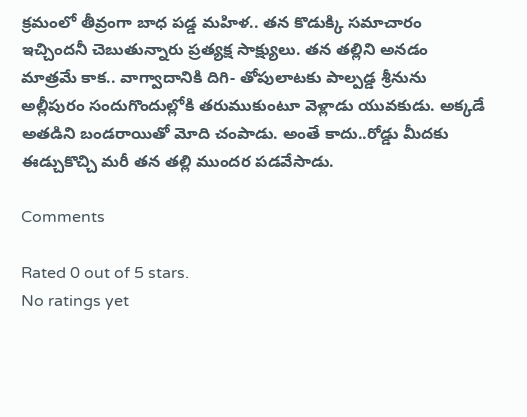క్రమంలో తీవ్రంగా బాధ పడ్డ మహిళ.. తన కొడుక్కి సమాచారం ఇచ్చిందనీ చెబుతున్నారు ప్రత్యక్ష సాక్ష్యులు. తన తల్లిని అనడం మాత్రమే కాక.. వాగ్వాదానికి దిగి- తోపులాటకు పాల్పడ్డ శ్రీనును అల్లీపురం సందుగొందుల్లోకి తరుముకుంటూ వెళ్లాడు యువకుడు. అక్కడే అతడిని బండరాయితో మోది చంపాడు. అంతే కాదు..రోడ్డు మీదకు ఈడ్చుకొచ్చి మరీ తన తల్లి ముందర పడవేసాడు.

Comments

Rated 0 out of 5 stars.
No ratings yet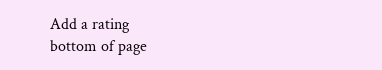Add a rating
bottom of page